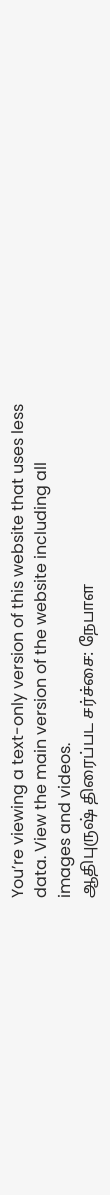You’re viewing a text-only version of this website that uses less data. View the main version of the website including all images and videos.
ஆதிபுருஷ் திரைப்பட சர்ச்சை: நேபாள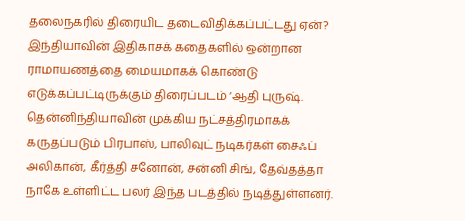தலைநகரில் திரையிட தடைவிதிக்கப்பட்டது ஏன்?
இந்தியாவின் இதிகாசக் கதைகளில் ஒன்றான ராமாயணத்தை மையமாகக் கொண்டு எடுக்கப்பட்டிருக்கும் திரைப்படம் ‘ஆதி புருஷ்.
தென்னிந்தியாவின் முக்கிய நட்சத்திரமாகக் கருதப்படும் பிரபாஸ், பாலிவுட் நடிகர்கள் சைஃப் அலிகான், கீர்த்தி சனோன், சன்னி சிங், தேவ்தத்தா நாகே உள்ளிட்ட பலர் இந்த படத்தில் நடித்துள்ளனர்.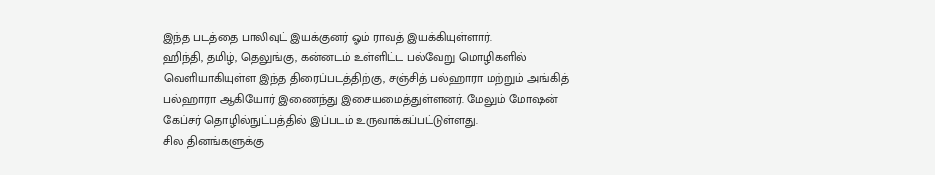இந்த படத்தை பாலிவுட் இயக்குனர் ஓம் ராவத் இயக்கியுள்ளார்.
ஹிந்தி, தமிழ், தெலுங்கு, கன்னடம் உள்ளிட்ட பல்வேறு மொழிகளில் வெளியாகியுள்ள இந்த திரைப்படத்திற்கு, சஞ்சித் பல்ஹாரா மற்றும் அங்கித் பல்ஹாரா ஆகியோர் இணைந்து இசையமைத்துள்ளனர். மேலும் மோஷன் கேப்சர் தொழில்நுட்பத்தில் இப்படம் உருவாக்கப்பட்டுள்ளது.
சில தினங்களுக்கு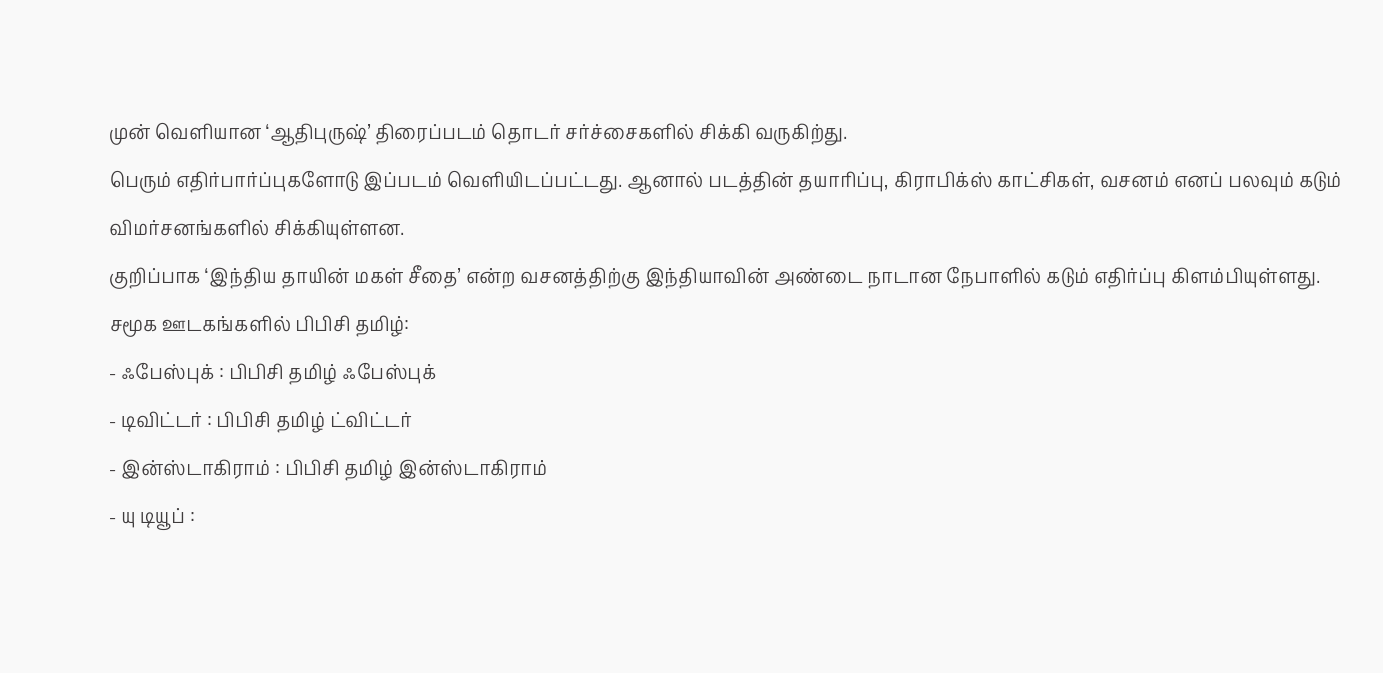முன் வெளியான ‘ஆதிபுருஷ்’ திரைப்படம் தொடர் சர்ச்சைகளில் சிக்கி வருகிற்து.
பெரும் எதிர்பார்ப்புகளோடு இப்படம் வெளியிடப்பட்டது. ஆனால் படத்தின் தயாரிப்பு, கிராபிக்ஸ் காட்சிகள், வசனம் எனப் பலவும் கடும் விமர்சனங்களில் சிக்கியுள்ளன.
குறிப்பாக ‘இந்திய தாயின் மகள் சீதை’ என்ற வசனத்திற்கு இந்தியாவின் அண்டை நாடான நேபாளில் கடும் எதிர்ப்பு கிளம்பியுள்ளது.
சமூக ஊடகங்களில் பிபிசி தமிழ்:
- ஃபேஸ்புக் : பிபிசி தமிழ் ஃபேஸ்புக்
- டிவிட்டர் : பிபிசி தமிழ் ட்விட்டர்
- இன்ஸ்டாகிராம் : பிபிசி தமிழ் இன்ஸ்டாகிராம்
- யு டியூப் :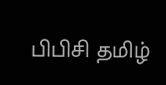பிபிசி தமிழ்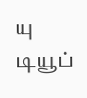யு டியூப்